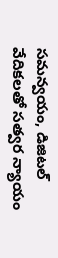సమన్వయం, డిజిటల్ వేదికలతో సత్వర న్యాయం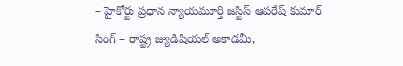– హైకోర్టు ప్రధాన న్యాయమూర్తి జస్టిస్ ఆపరేష్ కుమార్ సింగ్ – రాష్ట్ర జ్యుడిషియల్ అకాడమీ,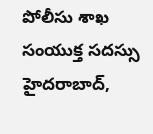పోలీసు శాఖ సంయుక్త సదస్సు హైదరాబాద్,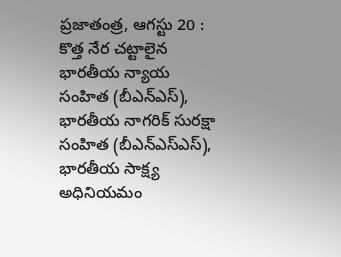ప్రజాతంత్ర, ఆగస్టు 20 : కొత్త నేర చట్టాలైన భారతీయ న్యాయ సంహిత (బీఎన్ఎస్), భారతీయ నాగరిక్ సురక్షా సంహిత (బీఎన్ఎస్ఎస్), భారతీయ సాక్ష్య అధినియమం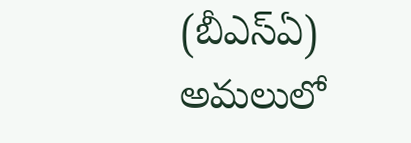(బీఎస్ఏ) అమలులో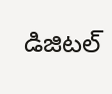డిజిటల్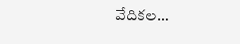వేదికల…